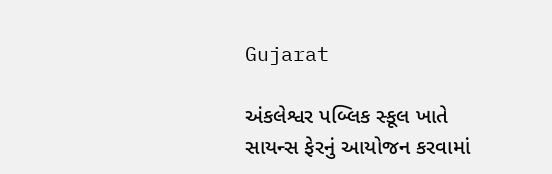Gujarat

અંકલેશ્વર પબ્લિક સ્કૂલ ખાતે સાયન્સ ફેરનું આયોજન કરવામાં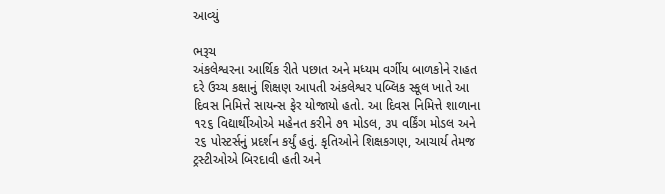આવ્યું

ભરૂચ
અંકલેશ્વરના આર્થિક રીતે પછાત અને મધ્યમ વર્ગીય બાળકોને રાહત દરે ઉચ્ચ કક્ષાનું શિક્ષણ આપતી અંકલેશ્વર પબ્લિક સ્કૂલ ખાતે આ દિવસ નિમિત્તે સાયન્સ ફેર યોજાયો હતો. આ દિવસ નિમિત્તે શાળાના ૧૨૬ વિદ્યાર્થીઓએ મહેનત કરીને ૭૧ મોડલ, ૩૫ વર્કિંગ મોડલ અને ૨૬ પોસ્ટર્સનું પ્રદર્શન કર્યું હતું. કૃતિઓને શિક્ષકગણ, આચાર્ય તેમજ ટ્રસ્ટીઓએ બિરદાવી હતી અને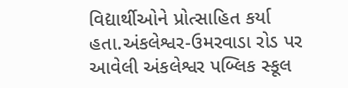વિદ્યાર્થીઓને પ્રોત્સાહિત કર્યા હતા.અંકલેશ્વર-ઉમરવાડા રોડ પર આવેલી અંકલેશ્વર પબ્લિક સ્કૂલ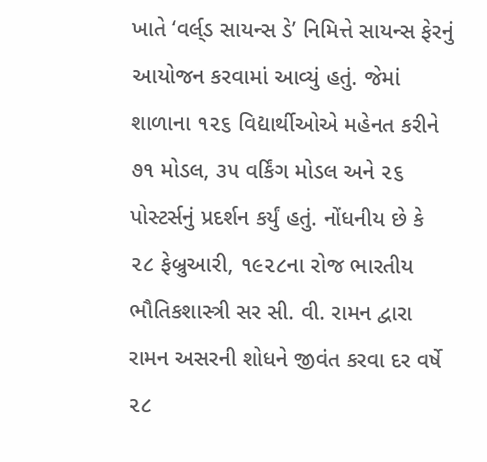ખાતે ‘વર્લ્‌ડ સાયન્સ ડે’ નિમિત્તે સાયન્સ ફેરનું આયોજન કરવામાં આવ્યું હતું. જેમાં શાળાના ૧૨૬ વિદ્યાર્થીઓએ મહેનત કરીને ૭૧ મોડલ, ૩૫ વર્કિંગ મોડલ અને ૨૬ પોસ્ટર્સનું પ્રદર્શન કર્યું હતું. નોંધનીય છે કે ૨૮ ફેબ્રુઆરી, ૧૯૨૮ના રોજ ભારતીય ભૌતિકશાસ્ત્રી સર સી. વી. રામન દ્વારા રામન અસરની શોધને જીવંત કરવા દર વર્ષે ૨૮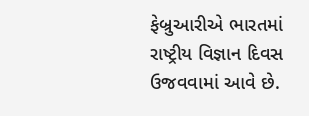ફેબ્રુઆરીએ ભારતમાં રાષ્ટ્રીય વિજ્ઞાન દિવસ ઉજવવામાં આવે છે.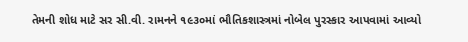તેમની શોધ માટે સર સી.વી. રામનને ૧૯૩૦માં ભૌતિકશાસ્ત્રમાં નોબેલ પુરસ્કાર આપવામાં આવ્યો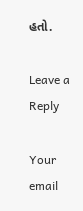હતો.

Leave a Reply

Your email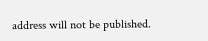address will not be published.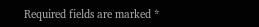Required fields are marked *